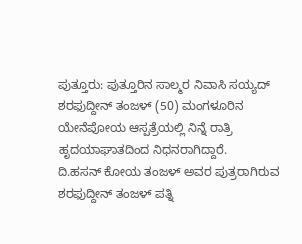ಪುತ್ತೂರು: ಪುತ್ತೂರಿನ ಸಾಲ್ಮರ ನಿವಾಸಿ ಸಯ್ಯದ್ ಶರಫುದ್ದೀನ್ ತಂಜಳ್ (50) ಮಂಗಳೂರಿನ ಯೇನೆಪೋಯ ಆಸ್ಪತ್ರೆಯಲ್ಲಿ ನಿನ್ನೆ ರಾತ್ರಿ ಹೃದಯಾಘಾತದಿಂದ ನಿಧನರಾಗಿದ್ದಾರೆ.
ದಿ.ಹಸನ್ ಕೋಯ ತಂಜಳ್ ಅವರ ಪುತ್ರರಾಗಿರುವ ಶರಫುದ್ದೀನ್ ತಂಜಳ್ ಪತ್ನಿ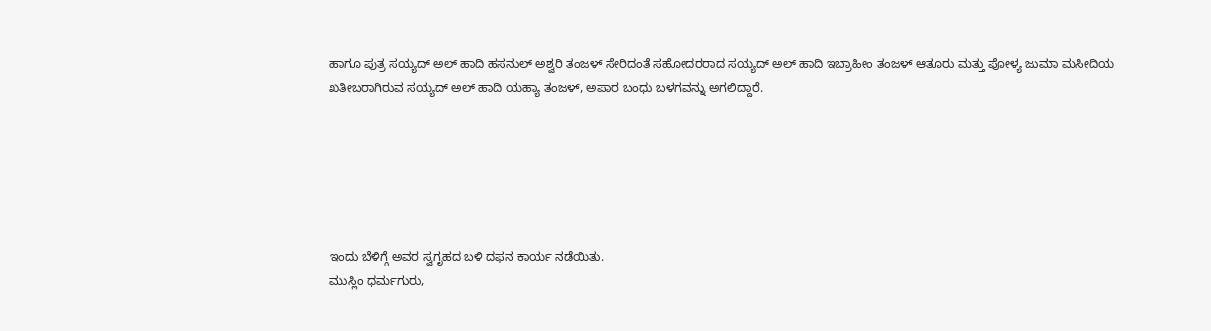ಹಾಗೂ ಪುತ್ರ ಸಯ್ಯದ್ ಅಲ್ ಹಾದಿ ಹಸನುಲ್ ಅಶ್ವರಿ ತಂಜಳ್ ಸೇರಿದಂತೆ ಸಹೋದರರಾದ ಸಯ್ಯದ್ ಅಲ್ ಹಾದಿ ಇಬ್ರಾಹೀಂ ತಂಜಳ್ ಆತೂರು ಮತ್ತು ಪೋಳ್ಯ ಜುಮಾ ಮಸೀದಿಯ ಖತೀಬರಾಗಿರುವ ಸಯ್ಯದ್ ಅಲ್ ಹಾದಿ ಯಹ್ಯಾ ತಂಜಳ್, ಅಪಾರ ಬಂಧು ಬಳಗವನ್ನು ಅಗಲಿದ್ದಾರೆ.






ಇಂದು ಬೆಳಿಗ್ಗೆ ಅವರ ಸ್ವಗೃಹದ ಬಳಿ ದಫನ ಕಾರ್ಯ ನಡೆಯಿತು.
ಮುಸ್ಲಿಂ ಧರ್ಮಗುರು,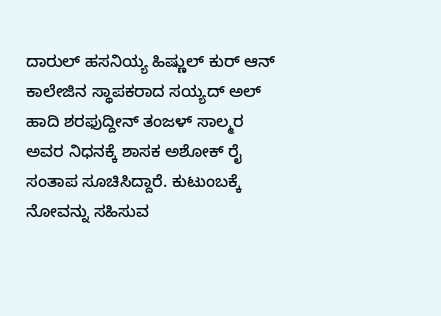ದಾರುಲ್ ಹಸನಿಯ್ಯ ಹಿಷ್ಣುಲ್ ಕುರ್ ಆನ್ ಕಾಲೇಜಿನ ಸ್ಥಾಪಕರಾದ ಸಯ್ಯದ್ ಅಲ್ ಹಾದಿ ಶರಫುದ್ದೀನ್ ತಂಜಳ್ ಸಾಲ್ಮರ ಅವರ ನಿಧನಕ್ಕೆ ಶಾಸಕ ಅಶೋಕ್ ರೈ ಸಂತಾಪ ಸೂಚಿಸಿದ್ದಾರೆ. ಕುಟುಂಬಕ್ಕೆ ನೋವನ್ನು ಸಹಿಸುವ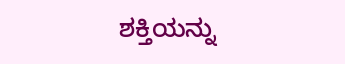ಶಕ್ತಿಯನ್ನು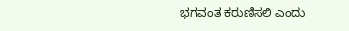ಭಗವಂತ ಕರುಣಿಸಲಿ ಎಂದು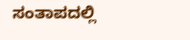ಸಂತಾಪದಲ್ಲಿ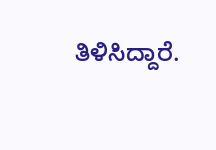ತಿಳಿಸಿದ್ದಾರೆ.